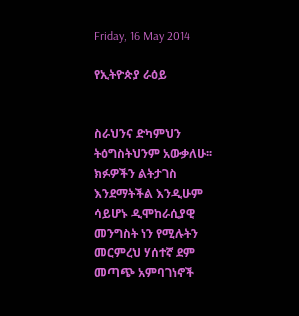Friday, 16 May 2014

የኢትዮጵያ ራዕይ


ስራህንና ድካምህን ትዕግስትህንም አውቃለሁ፡፡ ክፉዎችን ልትታገስ እንደማትችል እንዲሁም ሳይሆኑ ዲሞከራሲያዊ መንግስት ነን የሚሉትን መርምረህ ሃሰተኛ ደም መጣጭ አምባገነኖች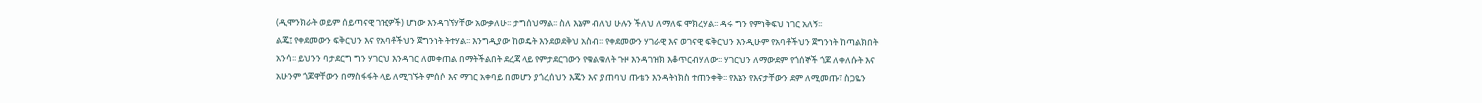(ዲሞንክራት ወይም ሰይጣናዊ ገዢዎች) ሆነው እንዳገኘሃቸው አውቃለሁ፡፡ ታግሰህማል፡፡ ስለ እኔም ብለህ ሁሉን ችለህ ለማለፍ ሞክረሃል፡፡ ዳሩ ግን የምነቅፍህ ነገር አለኝ፡፡
ልጄ፤ የቀደመውን ፍቅርህን እና የአባቶችህን ጀግንነት ትተሃል፡፡ እንግዲያው ከወዴት እንደወደቅህ አስብ፡፡ የቀደመውን ሃገራዊ እና ወገናዊ ፍቅርህን እንዲሁም የአባቶችህን ጀግንነት ከጣልክበት አንሳ፡፡ ይህንን ባታደርግ ግን ሃገርህ እንዳገር ለመቀጠል በማትችልበት ደረጃ ላይ የምታደርገውን የቁልቁለት ጉዞ እንዳገዝክ እቆጥርብሃለው፡፡ ሃገርህን ለማውደም የጎሰኞች ጎጆ ለቀለሱት እና አሁንም ጎጆዋቸውን በማስፋፋት ላይ ለሚገኙት ምሰሶ እና ማገር አቀባይ በመሆን ያጎረሰህን እጄን እና ያጠባህ ጡቴን እንዳትነክስ ተጠንቀቅ፡፡ የእኔን የእናታቸውን ደም ለሚመጡ፣ ስጋዬን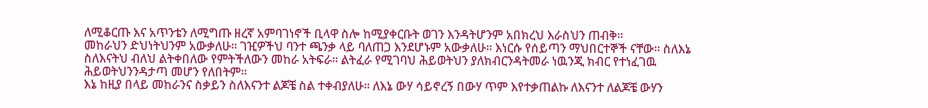ለሚቆርጡ እና አጥንቴን ለሚግጡ ዘረኛ አምባገነኖች ቢላዋ ስሎ ከሚያቀርቡት ወገን እንዳትሆንም አበክረህ እራስህን ጠብቅ፡፡
መከራህን ድህነትህንም አውቃለሁ፡፡ ገዢዎችህ ባንተ ጫንቃ ላይ ባለጠጋ እንደሆኑም አውቃለሁ፡፡ እነርሱ የሰይጣን ማህበርተኞች ናቸው፡፡ ስለእኔ ስለእናትህ ብለህ ልትቀበለው የምትችለውን መከራ አትፍራ፡፡ ልትፈራ የሚገባህ ሕይወትህን ያለክብርንዳትመራ ነዉንጂ ክብር የተነፈገዉ ሕይወትህንንዳታጣ መሆን የለበትም፡፡
እኔ ከዚያ በላይ መከራንና ስቃይን ስለእናንተ ልጆቼ ስል ተቀብያለሁ፡፡ ለእኔ ውሃ ሳይኖረኝ በውሃ ጥም እየተቃጠልኩ ለእናንተ ለልጆቼ ውሃን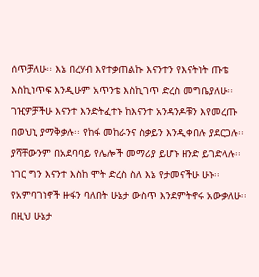ሰጥቻለሁ፡፡ እኔ በረሃብ እየተቃጠልኩ እናንተን የእናትነት ጡቴ እስኪነጥፍ እንዲሁም አጥንቴ እስኪገጥ ድረስ መግቤያለሁ፡፡ ገዢዎቻችሁ እናንተ እንድትፈተኑ ከእናንተ አንዳንዶቹን እየመረጡ በወህኒ ያማቅቃሉ፡፡ የከፋ መከራንና ስቃይን እንዲቀበሉ ያደርጋሉ፡፡ ያሻቸውንም በአደባባይ የሌሎች መማሪያ ይሆኑ ዘንድ ይገድላሉ፡፡ ነገር ግን እናንተ እስከ ሞት ድረስ ስለ እኔ የታመናችሁ ሁኑ፡፡
የአምባገነኖች ዙፋን ባለበት ሁኔታ ውስጥ እንደምትኖሩ አውቃለሁ፡፡ በዚህ ሁኔታ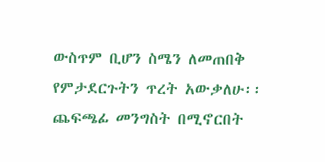ውስጥም ቢሆን ስሜን ለመጠበቅ የምታደርጉትን ጥረት አውቃለሁ፡፡ ጨፍጫፊ መንግስት በሚኖርበት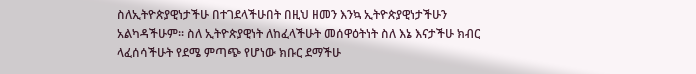ስለኢትዮጵያዊነታችሁ በተገደላችሁበት በዚህ ዘመን እንኳ ኢትዮጵያዊነታችሁን አልካዳችሁም፡፡ ስለ ኢትዮጵያዊነት ለከፈላችሁት መሰዋዕትነት ስለ እኔ እናታችሁ ክብር ላፈሰሳችሁት የደሜ ምጣጭ የሆነው ክቡር ደማችሁ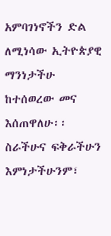አምባገነኖችን ድል ለሚነሳው ኢትዮጵያዊ ማንነታችሁ ከተሰወረው መና እሰጠዋለሁ፡፡
ስራችሁና ፍቅራችሁን እምነታችሁንም፣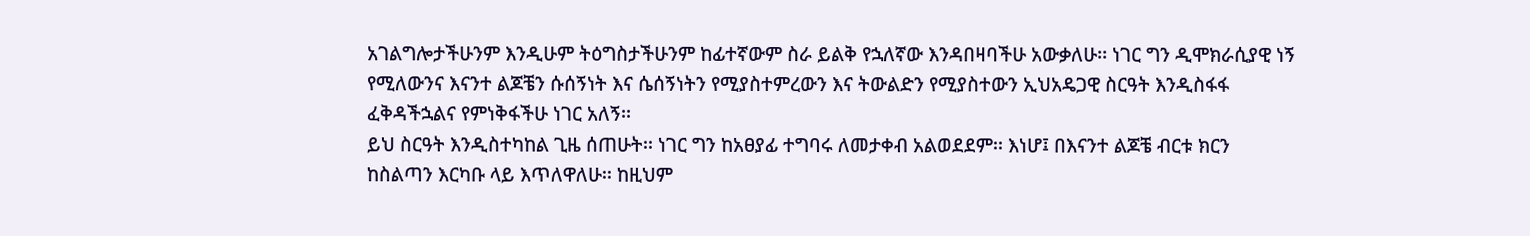አገልግሎታችሁንም እንዲሁም ትዕግስታችሁንም ከፊተኛውም ስራ ይልቅ የኋለኛው እንዳበዛባችሁ አውቃለሁ፡፡ ነገር ግን ዲሞክራሲያዊ ነኝ የሚለውንና እናንተ ልጆቼን ሱሰኝነት እና ሴሰኝነትን የሚያስተምረውን እና ትውልድን የሚያስተውን ኢህአዴጋዊ ስርዓት እንዲስፋፋ ፈቅዳችኋልና የምነቅፋችሁ ነገር አለኝ፡፡
ይህ ስርዓት እንዲስተካከል ጊዜ ሰጠሁት፡፡ ነገር ግን ከአፀያፊ ተግባሩ ለመታቀብ አልወደደም፡፡ እነሆ፤ በእናንተ ልጆቼ ብርቱ ክርን ከስልጣን እርካቡ ላይ እጥለዋለሁ፡፡ ከዚህም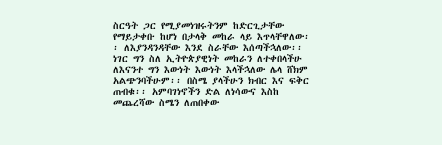ስርዓት ጋር የሚያመነዝሩትንም ከድርጊታቸው የማይታቀቡ ከሆነ በታላቅ መከራ ላይ እጥላቸዋለው፡፡ ለእያንዳንዳቸው እንደ ስራቸው እሰጣችኋለው፡፡ ነገር ግን ስለ ኢትዮጵያዊነት መከራን ለተቀበላችሁ ለእናንተ ግን እውነት እውነት እላችኋለው ሌላ ሸክም አልጭንባችሁም፡፡ በስሜ ያላችሁን ክብር እና ፍቅር ጠብቁ፡፡ አምባገነኖችን ድል ለነሳውና እስከ መጨረሻው ስሜን ለጠበቀው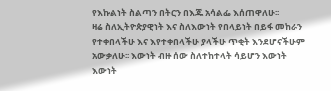የእኩልነት ስልጣን በትርን በእጁ አሳልፌ እሰጠዋለሁ፡፡
ዛሬ ስለኢትዮጵያዊነት እና ስለእውነት የበላይነት በይፋ መከራን የተቀበላችሁ እና እየተቀበላችሁ ያላችሁ ጥቂት እንደሆናችሁም አውቃለሁ፡፡ እውነት ብዙ ሰው ስለተከተላት ሳይሆን እውነት እውነት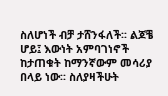ስለሆነች ብቻ ታሸንፋለች፡፡ ልጆቼ ሆይ፤ እውነት አምባገነኖች ከታጠቁት ከማንኛውም መሳሪያ በላይ ነው፡፡ ስለያዛችሁት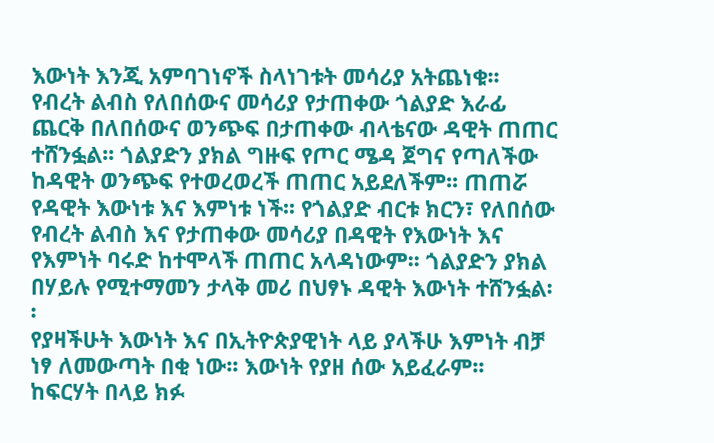እውነት እንጂ አምባገነኖች ስላነገቱት መሳሪያ አትጨነቁ፡፡
የብረት ልብስ የለበሰውና መሳሪያ የታጠቀው ጎልያድ እራፊ ጨርቅ በለበሰውና ወንጭፍ በታጠቀው ብላቴናው ዳዊት ጠጠር ተሸንፏል፡፡ ጎልያድን ያክል ግዙፍ የጦር ሜዳ ጀግና የጣለችው ከዳዊት ወንጭፍ የተወረወረች ጠጠር አይደለችም፡፡ ጠጠሯ የዳዊት እውነቱ እና እምነቱ ነች፡፡ የጎልያድ ብርቱ ክርን፣ የለበሰው የብረት ልብስ እና የታጠቀው መሳሪያ በዳዊት የእውነት እና የእምነት ባሩድ ከተሞላች ጠጠር አላዳነውም፡፡ ጎልያድን ያክል በሃይሉ የሚተማመን ታላቅ መሪ በህፃኑ ዳዊት እውነት ተሸንፏል፡፡
የያዛችሁት እውነት እና በኢትዮጵያዊነት ላይ ያላችሁ እምነት ብቻ ነፃ ለመውጣት በቂ ነው፡፡ እውነት የያዘ ሰው አይፈራም፡፡ ከፍርሃት በላይ ክፉ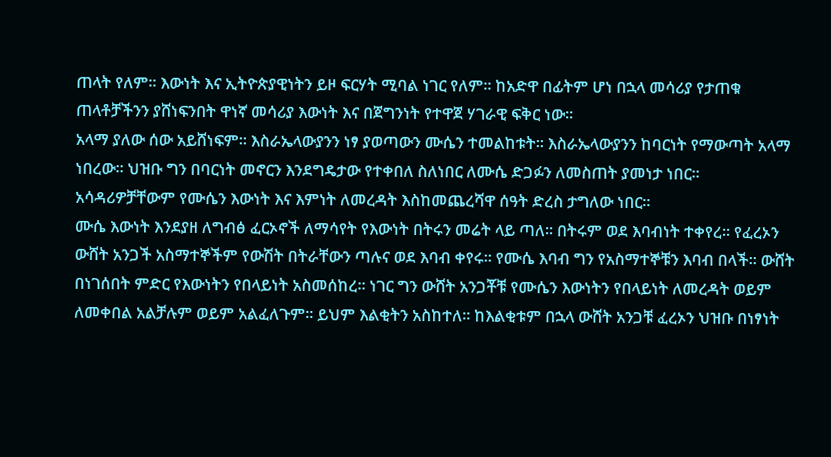ጠላት የለም፡፡ እውነት እና ኢትዮጵያዊነትን ይዞ ፍርሃት ሚባል ነገር የለም፡፡ ከአድዋ በፊትም ሆነ በኋላ መሳሪያ የታጠቁ ጠላቶቻችንን ያሸነፍንበት ዋነኛ መሳሪያ እውነት እና በጀግንነት የተዋጀ ሃገራዊ ፍቅር ነው፡፡
አላማ ያለው ሰው አይሸነፍም፡፡ እስራኤላውያንን ነፃ ያወጣውን ሙሴን ተመልከቱት፡፡ እስራኤላውያንን ከባርነት የማውጣት አላማ ነበረው፡፡ ህዝቡ ግን በባርነት መኖርን እንደግዴታው የተቀበለ ስለነበር ለሙሴ ድጋፉን ለመስጠት ያመነታ ነበር፡፡ አሳዳሪዎቻቸውም የሙሴን እውነት እና እምነት ለመረዳት እስከመጨረሻዋ ሰዓት ድረስ ታግለው ነበር፡፡
ሙሴ እውነት እንደያዘ ለግብፅ ፈርኦኖች ለማሳየት የእውነት በትሩን መሬት ላይ ጣለ፡፡ በትሩም ወደ እባብነት ተቀየረ፡፡ የፈረኦን ውሸት አንጋች አስማተኞችም የውሽት በትራቸውን ጣሉና ወደ እባብ ቀየሩ፡፡ የሙሴ እባብ ግን የአስማተኞቹን እባብ በላች፡፡ ውሸት በነገሰበት ምድር የእውነትን የበላይነት አስመሰከረ፡፡ ነገር ግን ውሸት አንጋቾቹ የሙሴን እውነትን የበላይነት ለመረዳት ወይም ለመቀበል አልቻሉም ወይም አልፈለጉም፡፡ ይህም እልቂትን አስከተለ፡፡ ከእልቂቱም በኋላ ውሸት አንጋቹ ፈረኦን ህዝቡ በነፃነት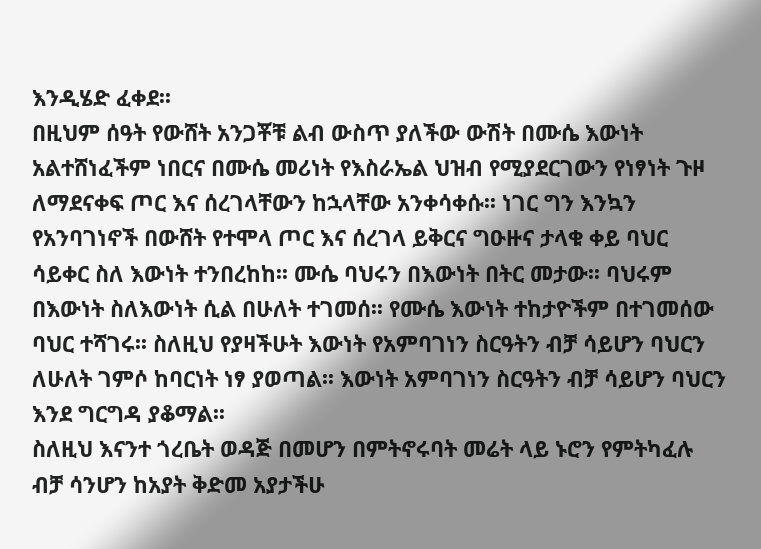እንዲሄድ ፈቀደ፡፡
በዚህም ሰዓት የውሸት አንጋቾቹ ልብ ውስጥ ያለችው ውሽት በሙሴ እውነት አልተሸነፈችም ነበርና በሙሴ መሪነት የእስራኤል ህዝብ የሚያደርገውን የነፃነት ጉዞ ለማደናቀፍ ጦር እና ሰረገላቸውን ከኋላቸው አንቀሳቀሱ፡፡ ነገር ግን እንኳን የአንባገነኖች በውሸት የተሞላ ጦር እና ሰረገላ ይቅርና ግዑዙና ታላቁ ቀይ ባህር ሳይቀር ስለ እውነት ተንበረከከ፡፡ ሙሴ ባህሩን በእውነት በትር መታው፡፡ ባህሩም በእውነት ስለእውነት ሲል በሁለት ተገመሰ፡፡ የሙሴ እውነት ተከታዮችም በተገመሰው ባህር ተሻገሩ፡፡ ስለዚህ የያዛችሁት እውነት የአምባገነን ስርዓትን ብቻ ሳይሆን ባህርን ለሁለት ገምሶ ከባርነት ነፃ ያወጣል፡፡ እውነት አምባገነን ስርዓትን ብቻ ሳይሆን ባህርን እንደ ግርግዳ ያቆማል፡፡
ስለዚህ እናንተ ጎረቤት ወዳጅ በመሆን በምትኖሩባት መሬት ላይ ኑሮን የምትካፈሉ ብቻ ሳንሆን ከአያት ቅድመ አያታችሁ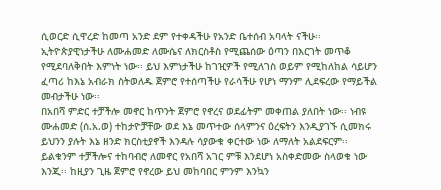ሲወርድ ሲዋረድ ከመጣ አንድ ደም የተቀዳችሁ የአንድ ቤተሰብ አባላት ናችሁ፡፡ ኢትዮጵያዊነታችሁ ለሙሐመድ ለሙሴና ለክርስቶስ የሚጨሰው ዕጣን በእርገት መጥቆ የሚደባለቅበት እምነት ነው፡፡ ይህ እምነታችሁ ከገዢዎች የሚለገስ ወይም የሚከለከል ሳይሆን ፈጣሪ ከእኔ አብራክ ስትወለዱ ጀምሮ የተሰጣችሁ የራሳችሁ የሆነ ማንም ሊደፍረው የማይችል መብታችሁ ነው፡፡
በአበሻ ምድር ተቻችሎ መኖር ከጥንት ጀምሮ የኖረና ወደፊትም መቀጠል ያለበት ነው፡፡ ነብዩ ሙሐመድ (ሰ.አ.ወ) ተከታዮቻቸው ወደ እኔ መጥተው ሰላምንና ዕረፍትን እንዲያገኙ ሲመክሩ ይህንን ያሉት እኔ ዘንድ ክርስቲያኖች እንዳሉ ሳያውቁ ቀርተው ነው ለማለት አልደፍርም፡፡ ይልቁንም ተቻችሎና ተከባብሮ ለመኖር የአበሻ አገር ምቹ እንደሆነ አስቀድመው ስላወቁ ነው እንጂ፡፡ ከዚያን ጊዜ ጀምሮ የኖረው ይህ መከባበር ምንም እንኳን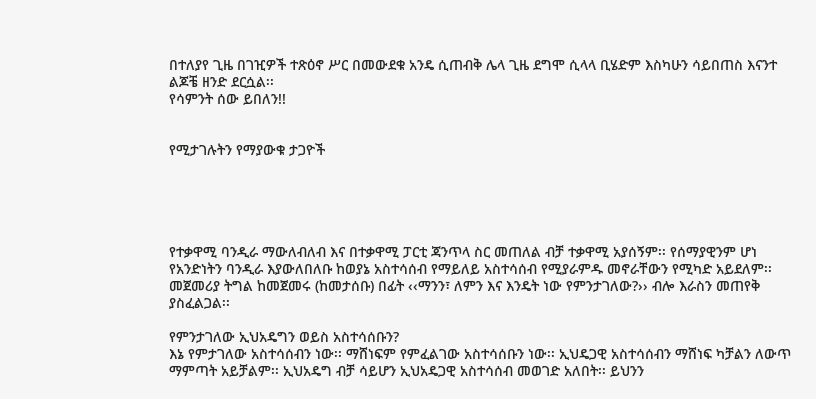በተለያየ ጊዜ በገዢዎች ተጽዕኖ ሥር በመውደቁ አንዴ ሲጠብቅ ሌላ ጊዜ ደግሞ ሲላላ ቢሄድም እስካሁን ሳይበጠስ እናንተ ልጆቼ ዘንድ ደርሷል፡፡
የሳምንት ሰው ይበለን!!


የሚታገሉትን የማያውቁ ታጋዮች





የተቃዋሚ ባንዲራ ማውለብለብ እና በተቃዋሚ ፓርቲ ጃንጥላ ስር መጠለል ብቻ ተቃዋሚ አያሰኝም፡፡ የሰማያዊንም ሆነ የአንድነትን ባንዲራ እያውለበለቡ ከወያኔ አስተሳሰብ የማይለይ አስተሳሰብ የሚያራምዱ መኖራቸውን የሚካድ አይደለም፡፡ መጀመሪያ ትግል ከመጀመሩ (ከመታሰቡ) በፊት ‹‹ማንን፣ ለምን እና እንዴት ነው የምንታገለው?›› ብሎ እራስን መጠየቅ ያስፈልጋል፡፡

የምንታገለው ኢህአዴግን ወይስ አስተሳሰቡን?
እኔ የምታገለው አስተሳሰብን ነው፡፡ ማሸነፍም የምፈልገው አስተሳሰቡን ነው፡፡ ኢህዴጋዊ አስተሳሰብን ማሸነፍ ካቻልን ለውጥ ማምጣት አይቻልም፡፡ ኢህአዴግ ብቻ ሳይሆን ኢህአዴጋዊ አስተሳሰብ መወገድ አለበት፡፡ ይህንን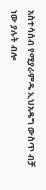አስተሳሰብ የሚያራምዱ ኢህአዴግ ውስጥ ብቻ ነው ያሉት ብሎ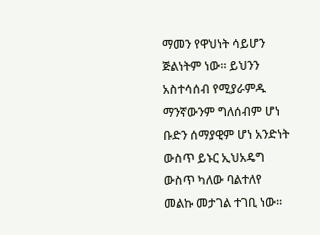ማመን የዋህነት ሳይሆን ጅልነትም ነው፡፡ ይህንን አስተሳሰብ የሚያራምዱ ማንኛውንም ግለሰብም ሆነ ቡድን ሰማያዊም ሆነ አንድነት ውስጥ ይኑር ኢህአዴግ ውስጥ ካለው ባልተለየ መልኩ መታገል ተገቢ ነው፡፡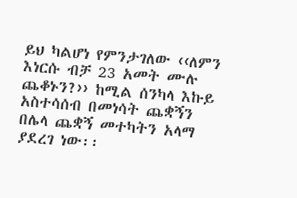ይህ ካልሆነ የምንታገለው ‹‹ለምን እነርሱ ብቻ 23 አመት ሙሉ ጨቆኑን?›› ከሚል ሰንካላ እኩይ አስተሳሰብ በመነሳት ጨቋኝን በሌላ ጨቋኝ መተካትን አላማ ያደረገ ነው፡፡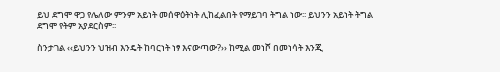ይህ ደግሞ ዋጋ የሌለው ምንም አይነት መሰዋዕትነት ሊከፈልበት የማይገባ ትግል ነው፡፡ ይህንን አይነት ትግል ደግሞ የትም አያደርስም፡፡

ስንታገል ‹‹ይህንን ህዝብ እንዴት ከባርነት ነፃ እናውጣው?›› ከሚል መነሾ በመነሳት እንጂ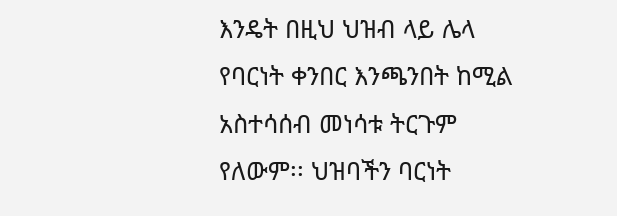እንዴት በዚህ ህዝብ ላይ ሌላ የባርነት ቀንበር እንጫንበት ከሚል አስተሳሰብ መነሳቱ ትርጉም የለውም፡፡ ህዝባችን ባርነት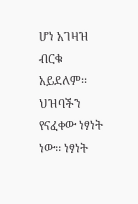ሆነ አገዛዝ ብርቁ አይደለም፡፡ ህዝባችን የናፈቀው ነፃነት ነው፡፡ ነፃነት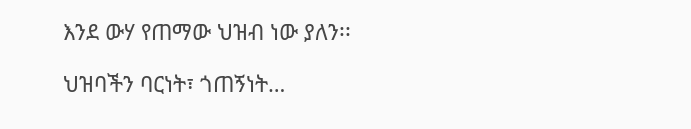እንደ ውሃ የጠማው ህዝብ ነው ያለን፡፡

ህዝባችን ባርነት፣ ጎጠኝነት…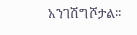አንገሽግሾታል፡፡